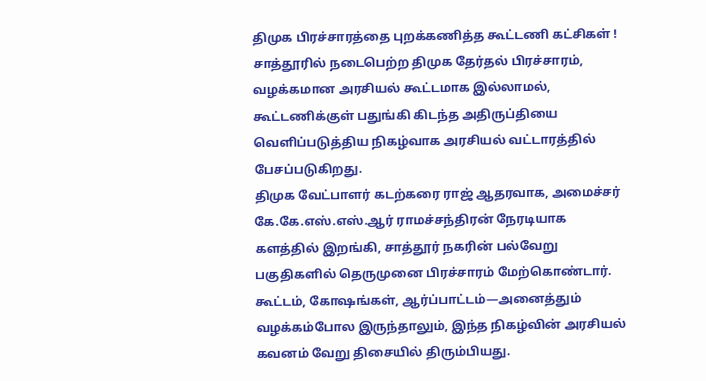திமுக பிரச்சாரத்தை புறக்கணித்த கூட்டணி கட்சிகள் !
சாத்தூரில் நடைபெற்ற திமுக தேர்தல் பிரச்சாரம், வழக்கமான அரசியல் கூட்டமாக இல்லாமல், கூட்டணிக்குள் பதுங்கி கிடந்த அதிருப்தியை வெளிப்படுத்திய நிகழ்வாக அரசியல் வட்டாரத்தில் பேசப்படுகிறது.
திமுக வேட்பாளர் கடற்கரை ராஜ் ஆதரவாக, அமைச்சர் கே.கே.எஸ்.எஸ்.ஆர் ராமச்சந்திரன் நேரடியாக களத்தில் இறங்கி, சாத்தூர் நகரின் பல்வேறு பகுதிகளில் தெருமுனை பிரச்சாரம் மேற்கொண்டார். கூட்டம், கோஷங்கள், ஆர்ப்பாட்டம்—அனைத்தும் வழக்கம்போல இருந்தாலும், இந்த நிகழ்வின் அரசியல் கவனம் வேறு திசையில் திரும்பியது.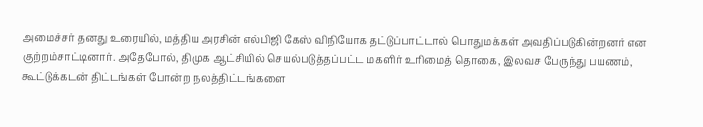அமைச்சர் தனது உரையில், மத்திய அரசின் எல்பிஜி கேஸ் விநியோக தட்டுப்பாட்டால் பொதுமக்கள் அவதிப்படுகின்றனர் என குற்றம்சாட்டினார். அதேபோல், திமுக ஆட்சியில் செயல்படுத்தப்பட்ட மகளிர் உரிமைத் தொகை, இலவச பேருந்து பயணம், கூட்டுக்கடன் திட்டங்கள் போன்ற நலத்திட்டங்களை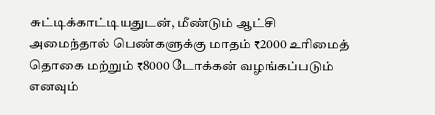சுட்டிக்காட்டியதுடன், மீண்டும் ஆட்சி அமைந்தால் பெண்களுக்கு மாதம் ₹2000 உரிமைத் தொகை மற்றும் ₹8000 டோக்கன் வழங்கப்படும் எனவும்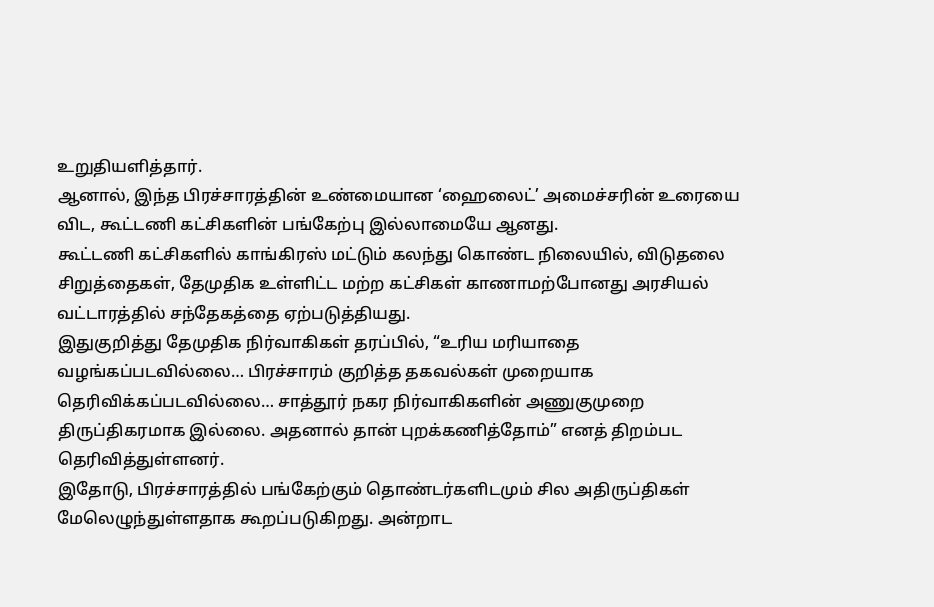உறுதியளித்தார்.
ஆனால், இந்த பிரச்சாரத்தின் உண்மையான ‘ஹைலைட்’ அமைச்சரின் உரையை விட, கூட்டணி கட்சிகளின் பங்கேற்பு இல்லாமையே ஆனது.
கூட்டணி கட்சிகளில் காங்கிரஸ் மட்டும் கலந்து கொண்ட நிலையில், விடுதலை சிறுத்தைகள், தேமுதிக உள்ளிட்ட மற்ற கட்சிகள் காணாமற்போனது அரசியல் வட்டாரத்தில் சந்தேகத்தை ஏற்படுத்தியது.
இதுகுறித்து தேமுதிக நிர்வாகிகள் தரப்பில், “உரிய மரியாதை வழங்கப்படவில்லை… பிரச்சாரம் குறித்த தகவல்கள் முறையாக தெரிவிக்கப்படவில்லை… சாத்தூர் நகர நிர்வாகிகளின் அணுகுமுறை திருப்திகரமாக இல்லை. அதனால் தான் புறக்கணித்தோம்” எனத் திறம்பட தெரிவித்துள்ளனர்.
இதோடு, பிரச்சாரத்தில் பங்கேற்கும் தொண்டர்களிடமும் சில அதிருப்திகள் மேலெழுந்துள்ளதாக கூறப்படுகிறது. அன்றாட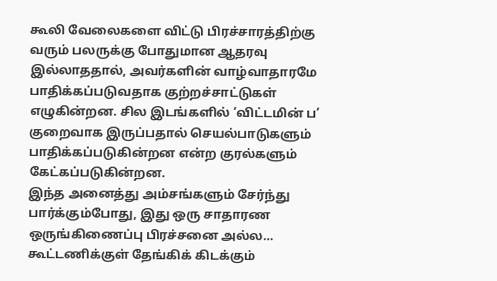கூலி வேலைகளை விட்டு பிரச்சாரத்திற்கு வரும் பலருக்கு போதுமான ஆதரவு இல்லாததால், அவர்களின் வாழ்வாதாரமே பாதிக்கப்படுவதாக குற்றச்சாட்டுகள் எழுகின்றன. சில இடங்களில் ‘விட்டமின் ப’ குறைவாக இருப்பதால் செயல்பாடுகளும் பாதிக்கப்படுகின்றன என்ற குரல்களும் கேட்கப்படுகின்றன.
இந்த அனைத்து அம்சங்களும் சேர்ந்து பார்க்கும்போது, இது ஒரு சாதாரண ஒருங்கிணைப்பு பிரச்சனை அல்ல… கூட்டணிக்குள் தேங்கிக் கிடக்கும்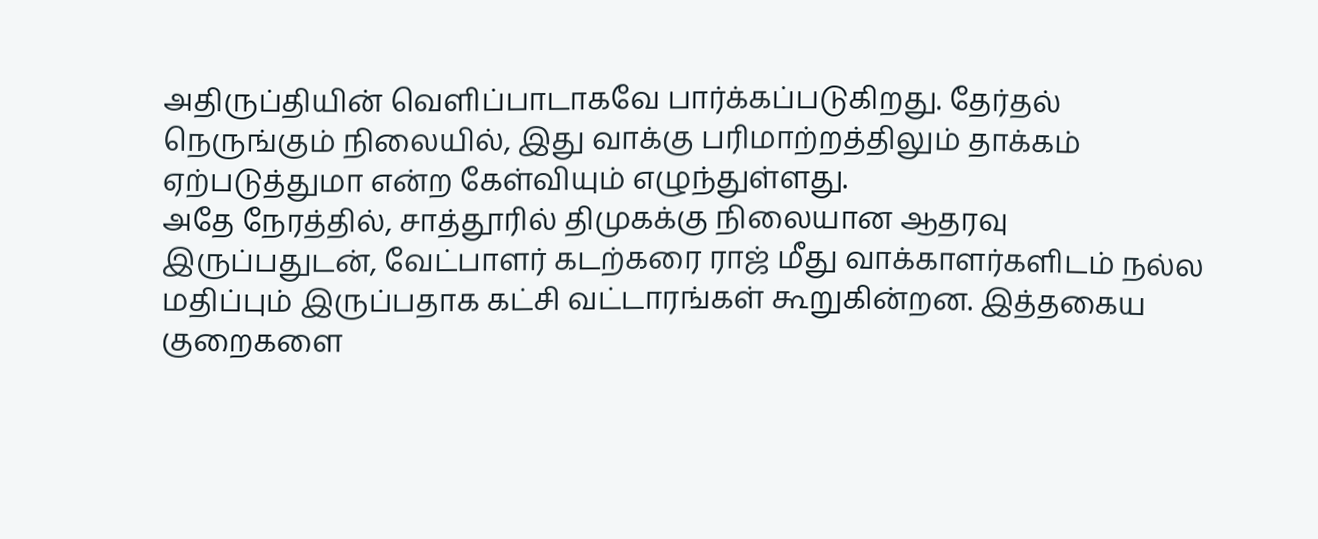அதிருப்தியின் வெளிப்பாடாகவே பார்க்கப்படுகிறது. தேர்தல் நெருங்கும் நிலையில், இது வாக்கு பரிமாற்றத்திலும் தாக்கம் ஏற்படுத்துமா என்ற கேள்வியும் எழுந்துள்ளது.
அதே நேரத்தில், சாத்தூரில் திமுகக்கு நிலையான ஆதரவு இருப்பதுடன், வேட்பாளர் கடற்கரை ராஜ் மீது வாக்காளர்களிடம் நல்ல மதிப்பும் இருப்பதாக கட்சி வட்டாரங்கள் கூறுகின்றன. இத்தகைய குறைகளை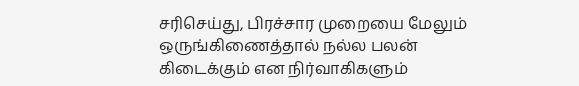சரிசெய்து, பிரச்சார முறையை மேலும் ஒருங்கிணைத்தால் நல்ல பலன் கிடைக்கும் என நிர்வாகிகளும்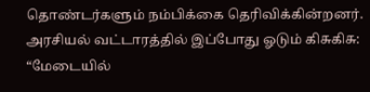தொண்டர்களும் நம்பிக்கை தெரிவிக்கின்றனர்.
அரசியல் வட்டாரத்தில் இப்போது ஓடும் கிசுகிசு:
“மேடையில்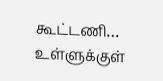கூட்டணி… உள்ளுக்குள்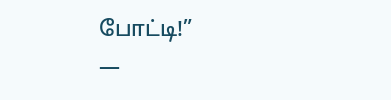போட்டி!”
—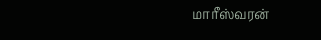மாரீஸ்வரன்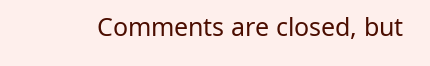Comments are closed, but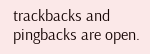trackbacks and pingbacks are open.